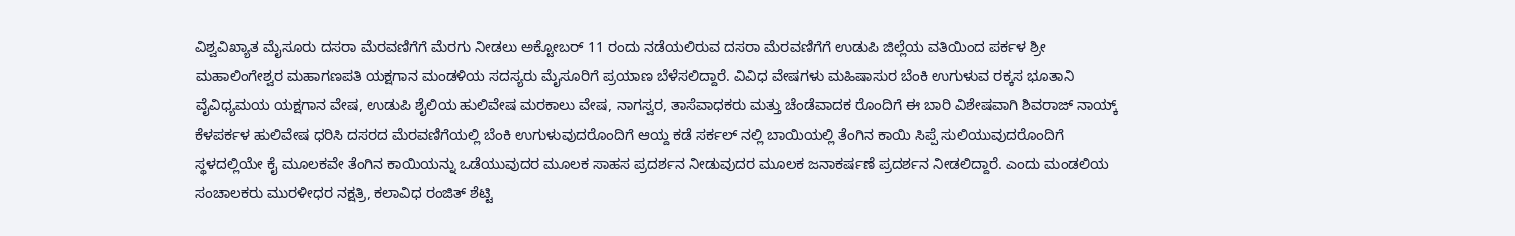ವಿಶ್ವವಿಖ್ಯಾತ ಮೈಸೂರು ದಸರಾ ಮೆರವಣಿಗೆಗೆ ಮೆರಗು ನೀಡಲು ಅಕ್ಟೋಬರ್ 11 ರಂದು ನಡೆಯಲಿರುವ ದಸರಾ ಮೆರವಣಿಗೆಗೆ ಉಡುಪಿ ಜಿಲ್ಲೆಯ ವತಿಯಿಂದ ಪರ್ಕಳ ಶ್ರೀ ಮಹಾಲಿಂಗೇಶ್ವರ ಮಹಾಗಣಪತಿ ಯಕ್ಷಗಾನ ಮಂಡಳಿಯ ಸದಸ್ಯರು ಮೈಸೂರಿಗೆ ಪ್ರಯಾಣ ಬೆಳೆಸಲಿದ್ದಾರೆ. ವಿವಿಧ ವೇಷಗಳು ಮಹಿಷಾಸುರ ಬೆಂಕಿ ಉಗುಳುವ ರಕ್ಕಸ ಭೂತಾನಿ ವೈವಿಧ್ಯಮಯ ಯಕ್ಷಗಾನ ವೇಷ, ಉಡುಪಿ ಶೈಲಿಯ ಹುಲಿವೇಷ ಮರಕಾಲು ವೇಷ, ನಾಗಸ್ವರ, ತಾಸೆವಾಧಕರು ಮತ್ತು ಚೆಂಡೆವಾದಕ ರೊಂದಿಗೆ ಈ ಬಾರಿ ವಿಶೇಷವಾಗಿ ಶಿವರಾಜ್ ನಾಯ್ಕ್ ಕೆಳಪರ್ಕಳ ಹುಲಿವೇಷ ಧರಿಸಿ ದಸರದ ಮೆರವಣಿಗೆಯಲ್ಲಿ ಬೆಂಕಿ ಉಗುಳುವುದರೊಂದಿಗೆ ಆಯ್ದ ಕಡೆ ಸರ್ಕಲ್ ನಲ್ಲಿ ಬಾಯಿಯಲ್ಲಿ ತೆಂಗಿನ ಕಾಯಿ ಸಿಪ್ಪೆ ಸುಲಿಯುವುದರೊಂದಿಗೆ ಸ್ಥಳದಲ್ಲಿಯೇ ಕೈ ಮೂಲಕವೇ ತೆಂಗಿನ ಕಾಯಿಯನ್ನು ಒಡೆಯುವುದರ ಮೂಲಕ ಸಾಹಸ ಪ್ರದರ್ಶನ ನೀಡುವುದರ ಮೂಲಕ ಜನಾಕರ್ಷಣೆ ಪ್ರದರ್ಶನ ನೀಡಲಿದ್ದಾರೆ. ಎಂದು ಮಂಡಲಿಯ ಸಂಚಾಲಕರು ಮುರಳೀಧರ ನಕ್ಷತ್ರಿ, ಕಲಾವಿಧ ರಂಜಿತ್ ಶೆಟ್ಟಿ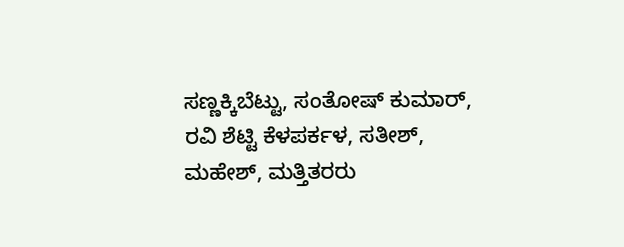ಸಣ್ಣಕ್ಕಿಬೆಟ್ಟು, ಸಂತೋಷ್ ಕುಮಾರ್, ರವಿ ಶೆಟ್ಟಿ ಕೆಳಪರ್ಕಳ, ಸತೀಶ್, ಮಹೇಶ್, ಮತ್ತಿತರರು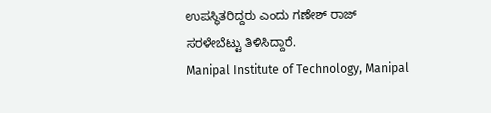ಉಪಸ್ಥಿತರಿದ್ದರು ಎಂದು ಗಣೇಶ್ ರಾಜ್ ಸರಳೇಬೆಟ್ಟು ತಿಳಿಸಿದ್ದಾರೆ.
Manipal Institute of Technology, Manipal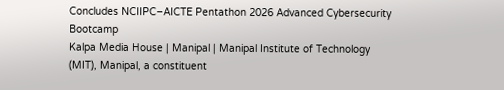Concludes NCIIPC–AICTE Pentathon 2026 Advanced Cybersecurity Bootcamp
Kalpa Media House | Manipal | Manipal Institute of Technology (MIT), Manipal, a constituent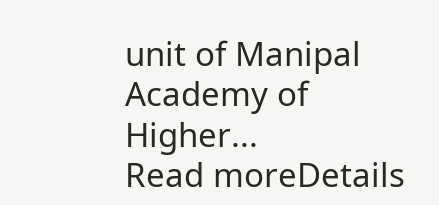unit of Manipal Academy of Higher...
Read moreDetails